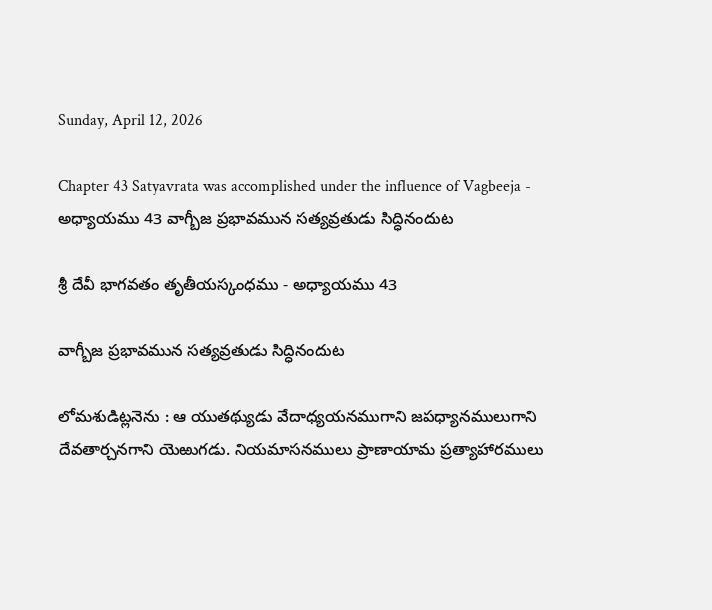Sunday, April 12, 2026

Chapter 43 Satyavrata was accomplished under the influence of Vagbeeja - అధ్యాయము 43 వాగ్బీజ ప్రభావమున సత్యవ్రతుడు సిద్ధినందుట

శ్రీ దేవీ భాగవతం తృతీయస్కంధము - అధ్యాయము 43

వాగ్బీజ ప్రభావమున సత్యవ్రతుడు సిద్ధినందుట

లోమశుడిట్లనెను : ఆ యుతథ్యుడు వేదాధ్యయనముగాని జపధ్యానములుగాని దేవతార్చనగాని యెఱుగడు. నియమాసనములు ప్రాణాయామ ప్రత్యాహారములు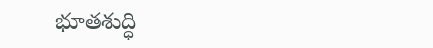భూతశుద్ధి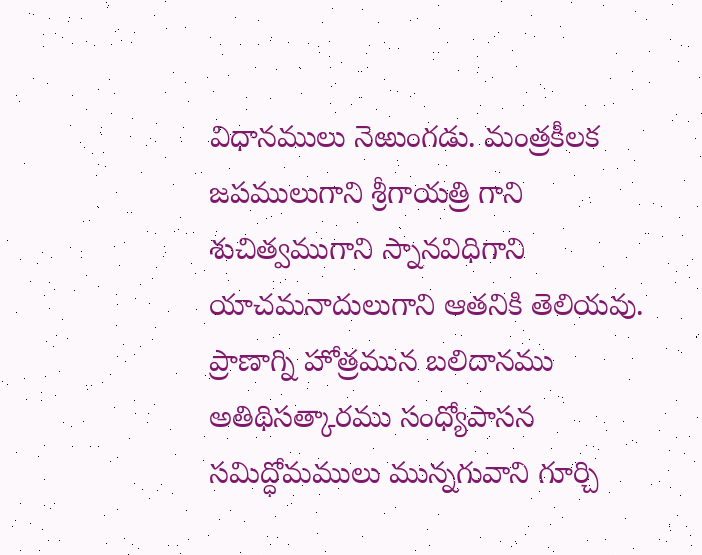విధానములు నెఱుంగడు. మంత్రకీలక జపములుగాని శ్రీగాయత్రి గాని శుచిత్వముగాని స్నానవిధిగాని యాచమనాదులుగాని ఆతనికి తెలియవు. ప్రాణాగ్ని హోత్రమున బలిదానము అతిథిసత్కారము సంధ్యోపాసన సమిద్ధోమములు మున్నగువాని గూర్చి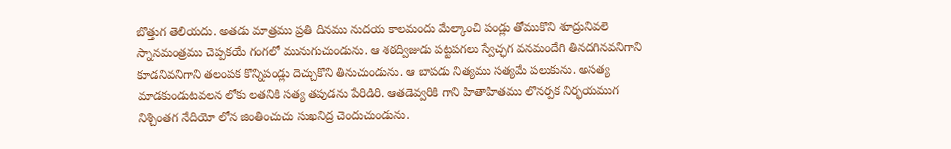బొత్తుగ తెలియదు. అతడు మాత్రము ప్రతి దినము నుదయ కాలమందు మేల్కాంచి పండ్లు తోముకొని శూద్రునివలె స్నానమంత్రము చెప్పకయే గంగలో మునుగుచుండును. ఆ శఠద్విజుడు పట్టపగలు స్వేచ్ఛగ వనమందేగి తినదగినవనిగాని కూడనివనిగాని తలంపక కొన్నిపండ్లు దెచ్చుకొని తినుచుండును. ఆ బాపడు నిత్యము సత్యమే పలుకును. అసత్య మాడకుండుటవలన లోకు లతనికి సత్య తపుడను పేరిడిరి. ఆతడెవ్వరికి గాని హితాహితము లొనర్పక నిర్భయముగ నిశ్చింతగ నేదియో లోన జింతించుచు సుఖనిద్ర చెందుచుండును.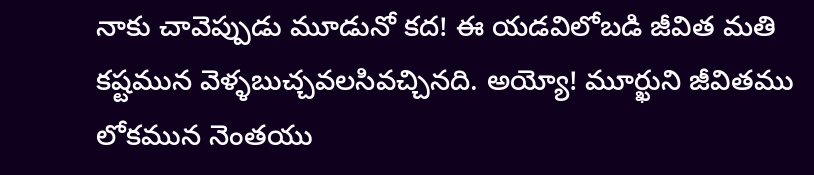నాకు చావెప్పుడు మూడునో కద! ఈ యడవిలోబడి జీవిత మతి కష్టమున వెళ్ళబుచ్చవలసివచ్చినది. అయ్యో! మూర్ఖుని జీవితము లోకమున నెంతయు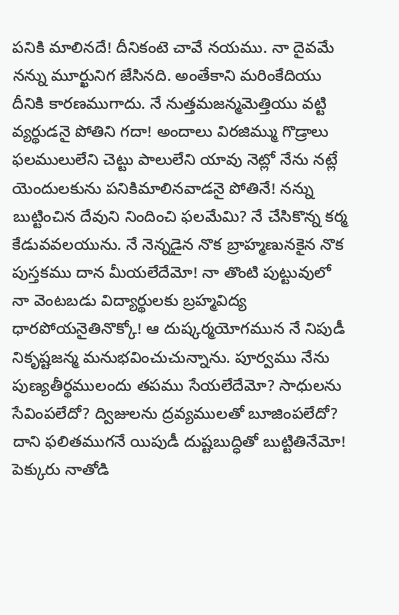పనికి మాలినదే! దీనికంటె చావే నయము. నా దైవమే నన్ను మూర్ఖునిగ జేసినది. అంతేకాని మరింకేదియు దీనికి కారణముగాదు. నే నుత్తమజన్మమెత్తియు వట్టి వ్యర్థుడనై పోతిని గదా! అందాలు విరజిమ్ము గొడ్రాలు ఫలములులేని చెట్టు పాలులేని యావు నెట్లో నేను నట్లే యెందులకును పనికిమాలినవాడనై పోతినే! నన్ను బుట్టించిన దేవుని నిందించి ఫలమేమి? నే చేసికొన్న కర్మ కేడువవలయును. నే నెన్నడైన నొక బ్రాహ్మణునకైన నొక పుస్తకము దాన మీయలేదేమో! నా తొంటి పుట్టువులో నా వెంటబడు విద్యార్థులకు బ్రహ్మవిద్య ధారపోయనైతినొక్కో! ఆ దుష్కర్మయోగమున నే నిపుడీ నికృష్టజన్మ మనుభవించుచున్నాను. పూర్వము నేను పుణ్యతీర్థములందు తపము సేయలేదేమో? సాధులను సేవింపలేదో? ద్విజులను ద్రవ్యములతో బూజింపలేదో? దాని ఫలితముగనే యిపుడీ దుష్టబుద్ధితో బుట్టితినేమో! పెక్కురు నాతోడి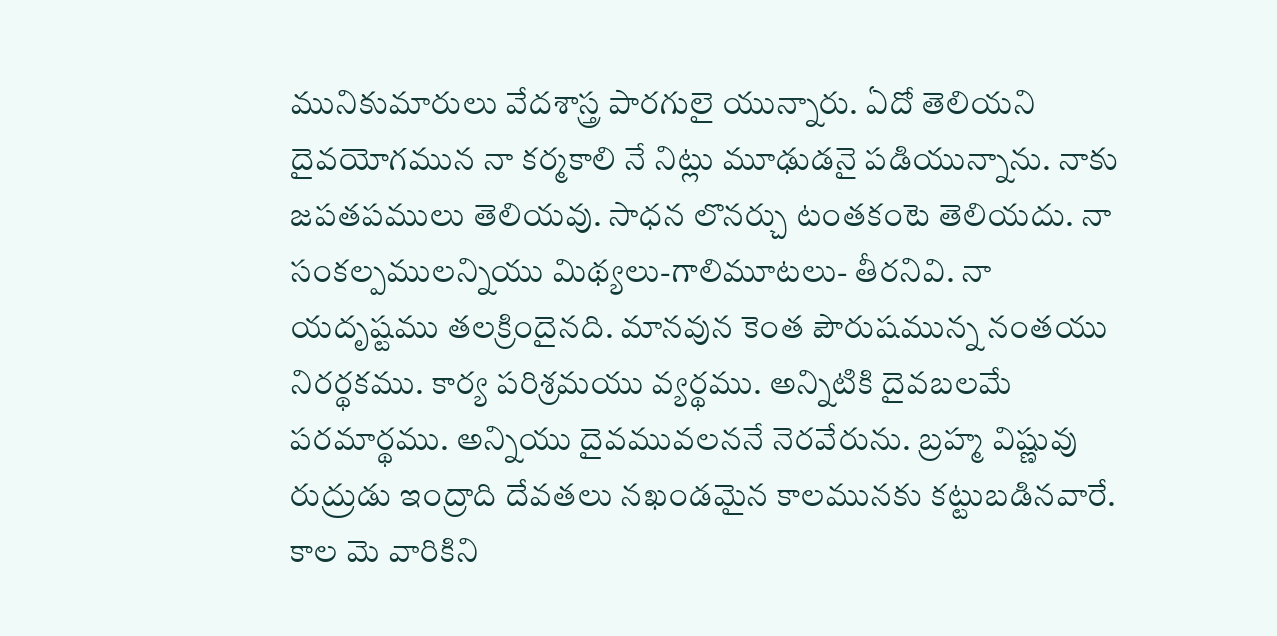మునికుమారులు వేదశాస్త్ర పారగులై యున్నారు. ఏదో తెలియని దైవయోగమున నా కర్మకాలి నే నిట్లు మూఢుడనై పడియున్నాను. నాకు జపతపములు తెలియవు. సాధన లొనర్చు టంతకంటె తెలియదు. నా సంకల్పములన్నియు మిథ్యలు-గాలిమూటలు- తీరనివి. నా యదృష్టము తలక్రిందైనది. మానవున కెంత పౌరుషమున్న నంతయు నిరర్థకము. కార్య పరిశ్రమయు వ్యర్థము. అన్నిటికి దైవబలమే పరమార్థము. అన్నియు దైవమువలననే నెరవేరును. బ్రహ్మ విష్ణువు రుద్రుడు ఇంద్రాది దేవతలు నఖండమైన కాలమునకు కట్టుబడినవారే. కాల మె వారికిని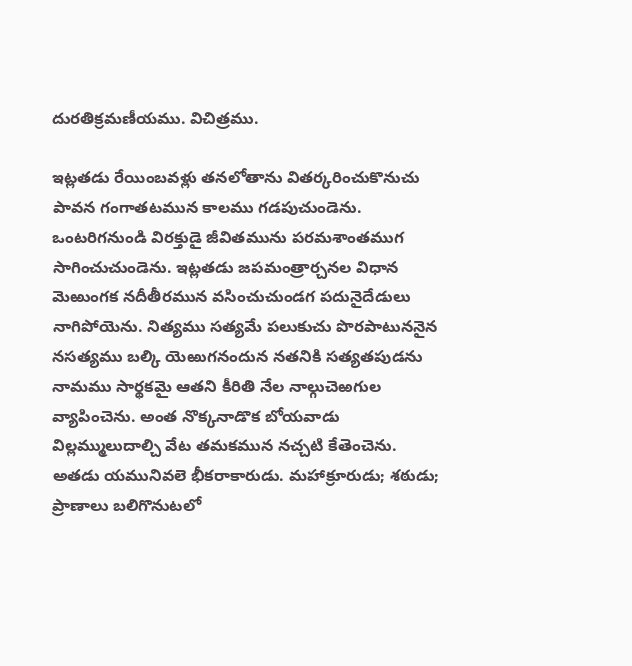దురతిక్రమణీయము. విచిత్రము.

ఇట్లతడు రేయింబవళ్లు తనలోతాను వితర్కరించుకొనుచు పావన గంగాతటమున కాలము గడపుచుండెను. ఒంటరిగనుండి విరక్తుడై జీవితమును పరమశాంతముగ సాగించుచుండెను. ఇట్లతడు జపమంత్రార్చనల విధాన మెఱుంగక నదీతీరమున వసించుచుండగ పదునైదేడులు నాగిపోయెను. నిత్యము సత్యమే పలుకుచు పొరపాటుననైన నసత్యము బల్కి యెఱుగనందున నతనికి సత్యతపుడను నామము సార్థకమై ఆతని కీరితి నేల నాల్గుచెఱగుల వ్యాపించెను. అంత నొక్కనాడొక బోయవాడు విల్లమ్ములుదాల్చి వేట తమకమున నచ్చటి కేతెంచెను. అతడు యమునివలె భీకరాకారుడు. మహాక్రూరుడు; శఠుడు; ప్రాణాలు బలిగొనుటలో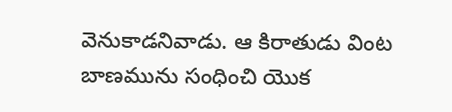వెనుకాడనివాడు. ఆ కిరాతుడు వింట బాణమును సంధించి యొక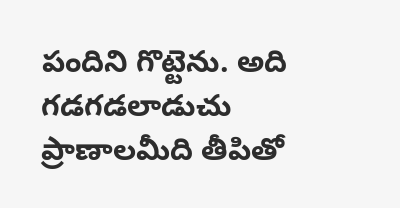పందిని గొట్టెను. అది గడగడలాడుచు ప్రాణాలమీది తీపితో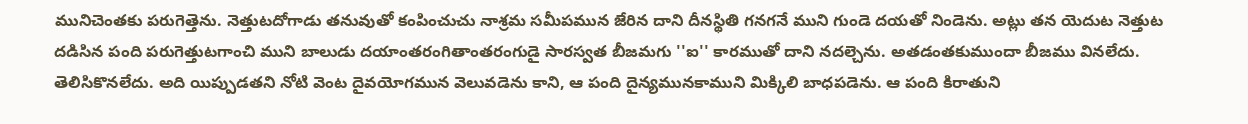మునిచెంతకు పరుగెత్తెను. నెత్తుటదోగాడు తనువుతో కంపించుచు నాశ్రమ సమీపమున జేరిన దాని దీనస్థితి గనగనే ముని గుండె దయతో నిండెను. అట్లు తన యెదుట నెత్తుట దడిసిన పంది పరుగెత్తుటగాంచి ముని బాలుడు దయాంతరంగితాంతరంగుడై సారస్వత బీజమగు ''ఐ'' కారముతో దాని నదల్చెను. అతడంతకుముందా బీజము వినలేదు. తెలిసికొనలేదు. అది యిప్పుడతని నోటి వెంట దైవయోగమున వెలువడెను కాని, ఆ పంది దైన్యమునకాముని మిక్కిలి బాధపడెను. ఆ పంది కిరాతుని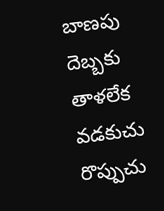బాణపు దెబ్బకు తాళలేక వడకుచు రొప్పుచు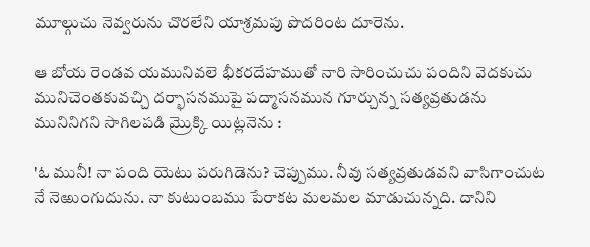మూల్గుచు నెవ్వరును చొరలేని యాశ్రమపు పొదరింట దూరెను.

ఆ బోయ రెండవ యమునివలె భీకరదేహముతో నారి సారించుచు పందిని వెదకుచు మునిచెంతకువచ్చి దర్భాసనముపై పద్మాసనమున గూర్చున్న సత్యవ్రతుడను మునినిగని సాగిలపడి మ్రొక్కి యిట్లనెను :

'ఓ మునీ! నా పంది యెటు పరుగిడెను? చెప్పుము. నీవు సత్యవ్రతుడవని వాసిగాంచుట నే నెఱుంగుదును. నా కుటుంబము పేరాకట మలమల మాడుచున్నది. దానిని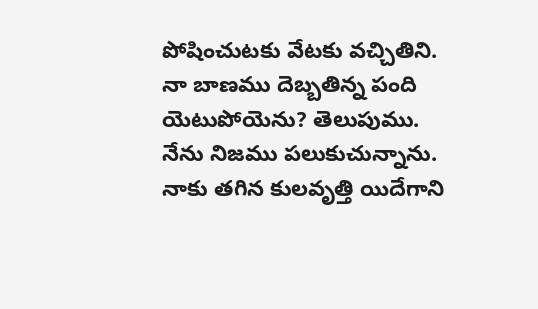పోషించుటకు వేటకు వచ్చితిని. నా బాణము దెబ్బతిన్న పంది యెటుపోయెను? తెలుపుము. నేను నిజము పలుకుచున్నాను. నాకు తగిన కులవృత్తి యిదేగాని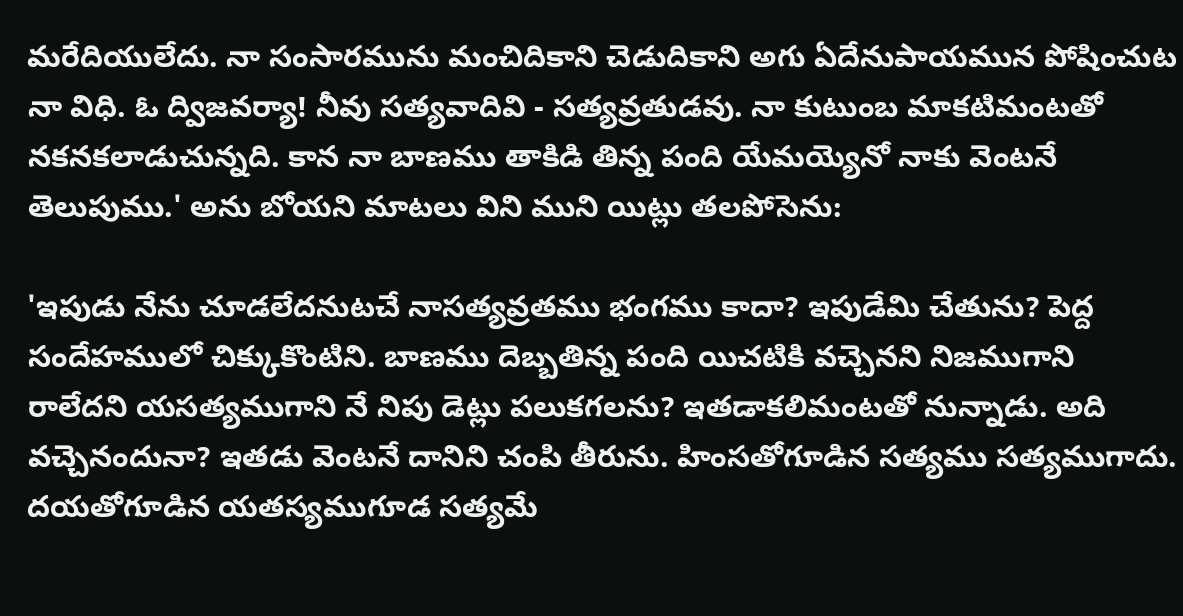మరేదియులేదు. నా సంసారమును మంచిదికాని చెడుదికాని అగు ఏదేనుపాయమున పోషించుట నా విధి. ఓ ద్విజవర్యా! నీవు సత్యవాదివి - సత్యవ్రతుడవు. నా కుటుంబ మాకటిమంటతో నకనకలాడుచున్నది. కాన నా బాణము తాకిడి తిన్న పంది యేమయ్యెనో నాకు వెంటనే తెలుపుము.' అను బోయని మాటలు విని ముని యిట్లు తలపోసెను:

'ఇపుడు నేను చూడలేదనుటచే నాసత్యవ్రతము భంగము కాదా? ఇపుడేమి చేతును? పెద్ద సందేహములో చిక్కుకొంటిని. బాణము దెబ్బతిన్న పంది యిచటికి వచ్చెనని నిజముగాని రాలేదని యసత్యముగాని నే నిపు డెట్లు పలుకగలను? ఇతడాకలిమంటతో నున్నాడు. అది వచ్చెనందునా? ఇతడు వెంటనే దానిని చంపి తీరును. హింసతోగూడిన సత్యము సత్యముగాదు. దయతోగూడిన యతస్యముగూడ సత్యమే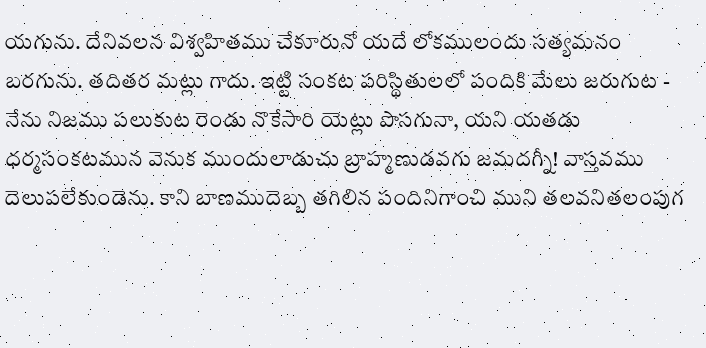యగును. దేనివలన విశ్వహితము చేకూరునో యదే లోకములందు సత్యమనం బరగును. తదితర మట్లు గాదు. ఇట్టి సంకట పరిస్థితులలో పందికి మేలు జరుగుట - నేను నిజము పలుకుట రెండు నొకేసారి యెట్లు పొసగునా, యని యతడు ధర్మసంకటమున వెనుక ముందులాడుచు బ్రాహ్మణుడవగు జమదగ్నీ! వాస్తవము దెలుపలేకుండెను. కాని బాణముదెబ్బ తగిలిన పందినిగాంచి ముని తలవనితలంపుగ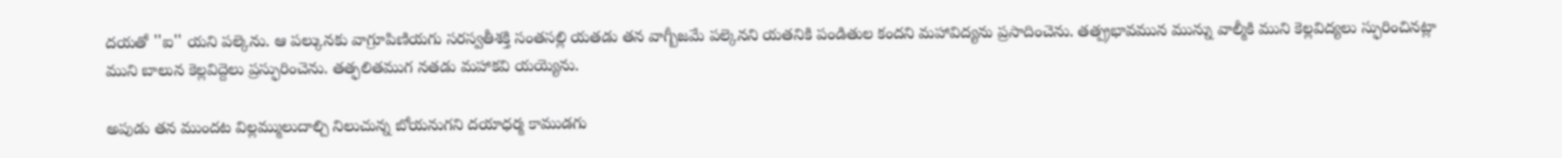దయతో ''ఐ'' యని పల్కెను. ఆ పల్కునకు వాగ్రూపిణియగు సరస్వతీశక్తి సంతసల్లి యతడు తన వాగ్బీజమే పల్కెనని యతనికి పండితుల కందని మహావిద్యను ప్రసాదించెను. తత్ప్రభావమున మున్ను వాల్మీకి ముని కెల్లవిద్యలు స్ఫురించినట్లా ముని బాలున కెల్లవిద్దెలు ప్రస్ఫురించెను. తత్ఫలితముగ నతడు మహాకవి యయ్యెను.

అపుడు తన ముందట విల్లమ్ములుదాల్చి నిలుచున్న బోయనుగని దయాధర్మ కాముడగు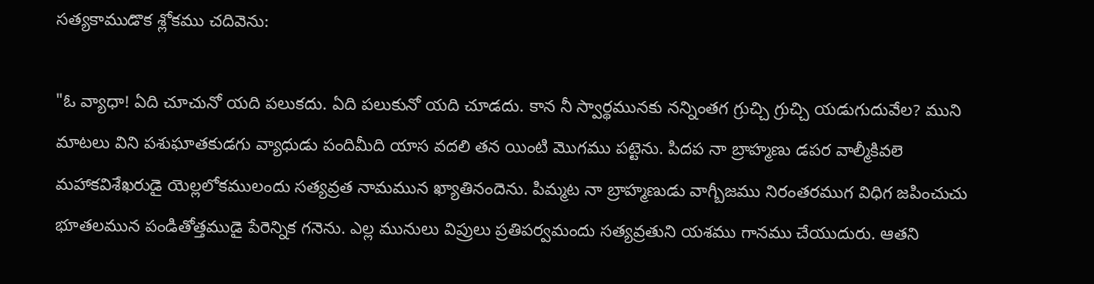సత్యకాముడొక శ్లోకము చదివెను:

"ఓ వ్యాధా! ఏది చూచునో యది పలుకదు. ఏది పలుకునో యది చూడదు. కాన నీ స్వార్థమునకు నన్నింతగ గ్రుచ్చి గ్రుచ్చి యడుగుదువేల? ముని మాటలు విని పశుఘాతకుడగు వ్యాధుడు పందిమీది యాస వదలి తన యింటి మొగము పట్టెను. పిదప నా బ్రాహ్మణు డపర వాల్మీకివలె మహాకవిశేఖరుడై యెల్లలోకములందు సత్యవ్రత నామమున ఖ్యాతినందెను. పిమ్మట నా బ్రాహ్మణుడు వాగ్బీజము నిరంతరముగ విధిగ జపించుచు భూతలమున పండితోత్తముడై పేరెన్నిక గనెను. ఎల్ల మునులు విప్రులు ప్రతిపర్వమందు సత్యవ్రతుని యశము గానము చేయుదురు. ఆతని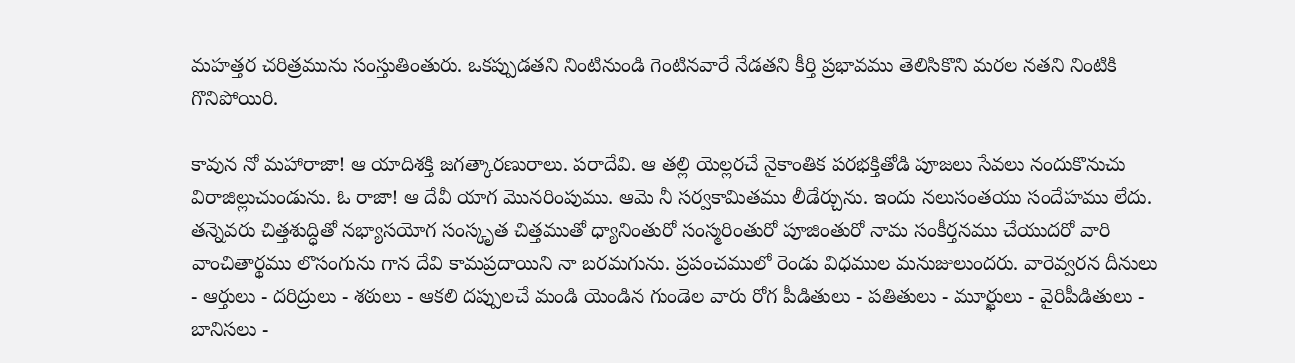మహత్తర చరిత్రమును సంస్తుతింతురు. ఒకప్పుడతని నింటినుండి గెంటినవారే నేడతని కీర్తి ప్రభావము తెలిసికొని మరల నతని నింటికి గొనిపోయిరి.

కావున నో మహారాజా! ఆ యాదిశక్తి జగత్కారణురాలు. పరాదేవి. ఆ తల్లి యెల్లరచే నైకాంతిక పరభక్తితోడి పూజలు సేవలు నందుకొనుచు విరాజిల్లుచుండును. ఓ రాజా! ఆ దేవీ యాగ మొనరింపుము. ఆమె నీ సర్వకామితము లీడేర్చును. ఇందు నలుసంతయు సందేహము లేదు. తన్నెవరు చిత్తశుద్ధితో నభ్యాసయోగ సంస్కృత చిత్తముతో ధ్యానింతురో సంస్మరింతురో పూజింతురో నామ సంకీర్తనము చేయుదరో వారి వాంచితార్థము లొసంగును గాన దేవి కామప్రదాయిని నా బరమగును. ప్రపంచములో రెండు విధముల మనుజులుందరు. వారెవ్వరన దీనులు - ఆర్తులు - దరిద్రులు - శఠులు - ఆకలి దప్పులచే మండి యెండిన గుండెల వారు రోగ పీడితులు - పతితులు - మూర్ఖులు - వైరిపీడితులు - బానిసలు -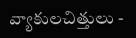వ్యాకులచిత్తులు -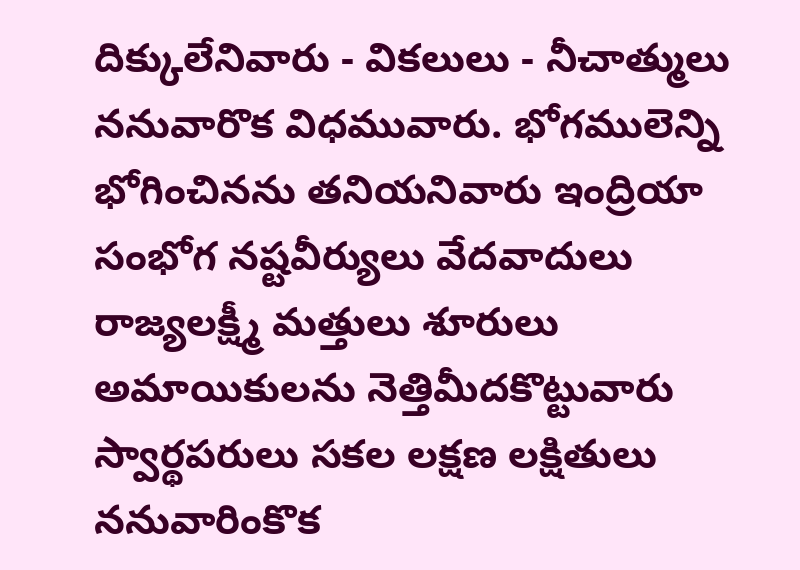దిక్కులేనివారు - వికలులు - నీచాత్ములు ననువారొక విధమువారు. భోగములెన్ని భోగించినను తనియనివారు ఇంద్రియా సంభోగ నష్టవీర్యులు వేదవాదులు రాజ్యలక్ష్మీ మత్తులు శూరులు అమాయికులను నెత్తిమీదకొట్టువారు స్వార్థపరులు సకల లక్షణ లక్షితులు ననువారింకొక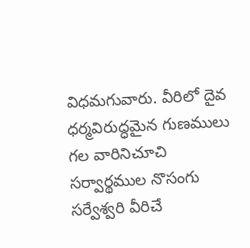విధమగువారు. వీరిలో దైవ ధర్మవిరుద్ధమైన గుణములు గల వారినిచూచి సర్వార్థముల నొసంగు సర్వేశ్వరి వీరిచే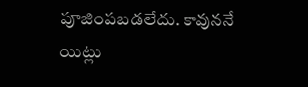పూజింపబడలేదు. కావుననే యిట్లు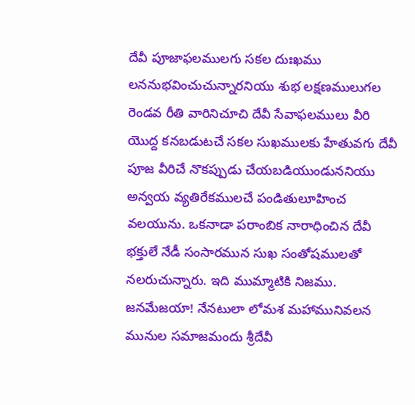దేవీ పూజాఫలములగు సకల దుఃఖము లననుభవించుచున్నారనియు శుభ లక్షణములుగల రెండవ రీతి వారినిచూచి దేవీ సేవాఫలములు వీరి యొద్ద కనబడుటచే సకల సుఖములకు హేతువగు దేవీ పూజ వీరిచే నొకప్పుడు చేయబడియుండుననియు అన్వయ వ్యతిరేకములచే పండితులూహించ వలయును. ఒకనాడా పరాంబిక నారాధించిన దేవీ భక్తులే నేడీ సంసారమున సుఖ సంతోషములతో నలరుచున్నారు. ఇది ముమ్మాటికి నిజము. జనమేజయా! నేనటులా లోమశ మహామునివలన మునుల సమాజమందు శ్రీదేవీ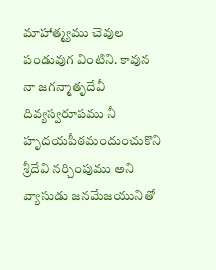మాహాత్మ్యము చెవుల పండువుగ వింటిని. కావున నా జగన్మాతృదేవీ దివ్యస్వరూపము నీ హృదయపీఠమందుంచుకొని శ్రీదేవి నర్చింపుము అని వ్యాసుడు జనమేజయునితో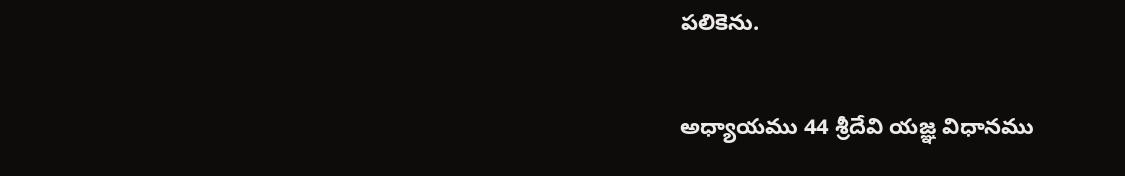పలికెను.

అధ్యాయము 44 శ్రీదేవి యజ్ఞ విధానము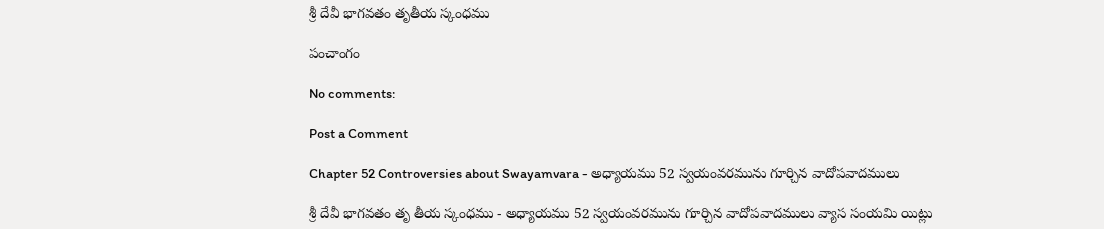శ్రీ దేవీ భాగవతం తృతీయ స్కంధము

పంచాంగం

No comments:

Post a Comment

Chapter 52 Controversies about Swayamvara - అధ్యాయము 52 స్వయంవరమును గూర్చిన వాదోపవాదములు

శ్రీ దేవీ భాగవతం తృ తీయ స్కంధము - అధ్యాయము 52 స్వయంవరమును గూర్చిన వాదోపవాదములు వ్యాస సంయమి యిట్లు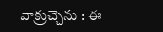వాక్రుచ్చెను : ఈ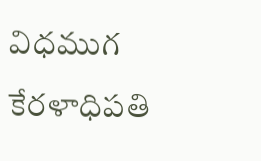విధముగ కేరళాధిపతి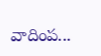వాదింప...